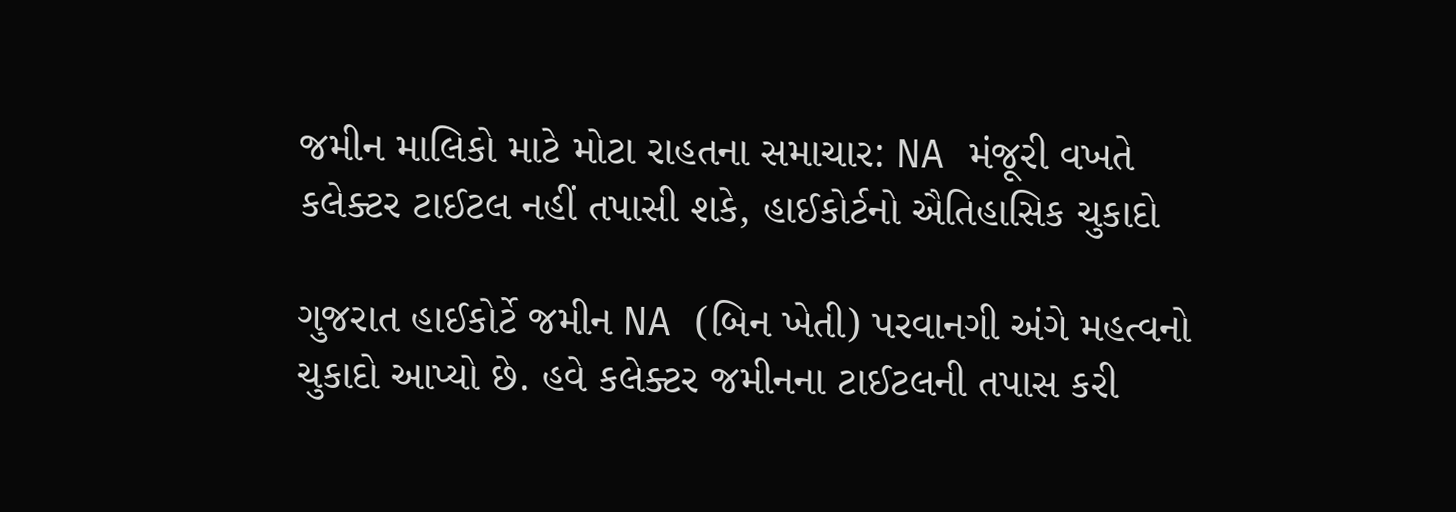જમીન માલિકો માટે મોટા રાહતના સમાચાર: NA મંજૂરી વખતે કલેક્ટર ટાઈટલ નહીં તપાસી શકે, હાઈકોર્ટનો ઐતિહાસિક ચુકાદો

ગુજરાત હાઈકોર્ટે જમીન NA (બિન ખેતી) પરવાનગી અંગે મહત્વનો ચુકાદો આપ્યો છે. હવે કલેક્ટર જમીનના ટાઈટલની તપાસ કરી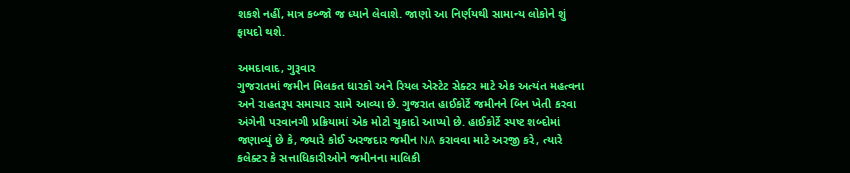શકશે નહીં, માત્ર કબ્જો જ ધ્યાને લેવાશે. જાણો આ નિર્ણયથી સામાન્ય લોકોને શું ફાયદો થશે.

અમદાવાદ, ગુરૂવાર
ગુજરાતમાં જમીન મિલકત ધારકો અને રિયલ એસ્ટેટ સેક્ટર માટે એક અત્યંત મહત્વના અને રાહતરૂપ સમાચાર સામે આવ્યા છે. ગુજરાત હાઈકોર્ટે જમીનને બિન ખેતી કરવા અંગેની પરવાનગી પ્રક્રિયામાં એક મોટો ચુકાદો આપ્યો છે. હાઈકોર્ટે સ્પષ્ટ શબ્દોમાં જણાવ્યું છે કે, જ્યારે કોઈ અરજદાર જમીન NA કરાવવા માટે અરજી કરે, ત્યારે કલેક્ટર કે સત્તાધિકારીઓને જમીનના માલિકી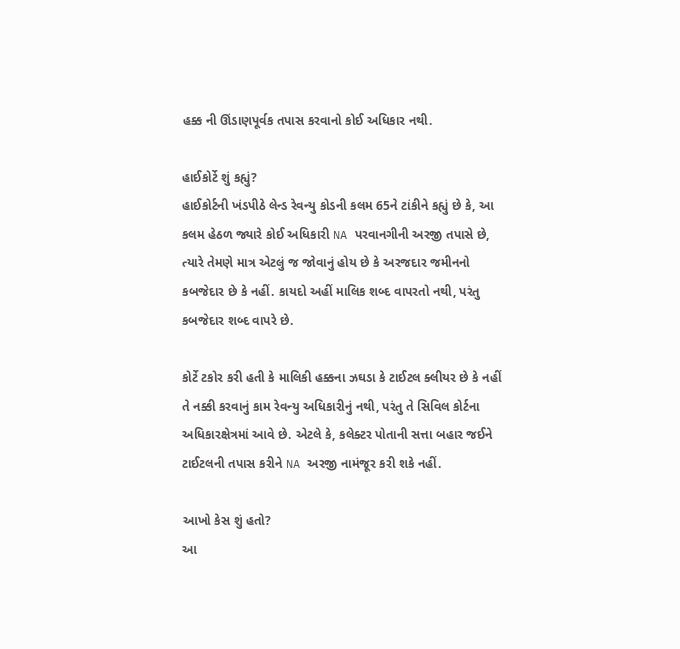હક્ક ની ઊંડાણપૂર્વક તપાસ કરવાનો કોઈ અધિકાર નથી.

હાઈકોર્ટે શું કહ્યું?
હાઈકોર્ટની ખંડપીઠે લેન્ડ રેવન્યુ કોડની કલમ 65ને ટાંકીને કહ્યું છે કે, આ કલમ હેઠળ જ્યારે કોઈ અધિકારી NA પરવાનગીની અરજી તપાસે છે, ત્યારે તેમણે માત્ર એટલું જ જોવાનું હોય છે કે અરજદાર જમીનનો કબજેદાર છે કે નહીં. કાયદો અહીં માલિક શબ્દ વાપરતો નથી, પરંતુ કબજેદાર શબ્દ વાપરે છે.

કોર્ટે ટકોર કરી હતી કે માલિકી હક્કના ઝઘડા કે ટાઈટલ ક્લીયર છે કે નહીં તે નક્કી કરવાનું કામ રેવન્યુ અધિકારીનું નથી, પરંતુ તે સિવિલ કોર્ટના અધિકારક્ષેત્રમાં આવે છે. એટલે કે, કલેક્ટર પોતાની સત્તા બહાર જઈને ટાઈટલની તપાસ કરીને NA અરજી નામંજૂર કરી શકે નહીં.

આખો કેસ શું હતો?
આ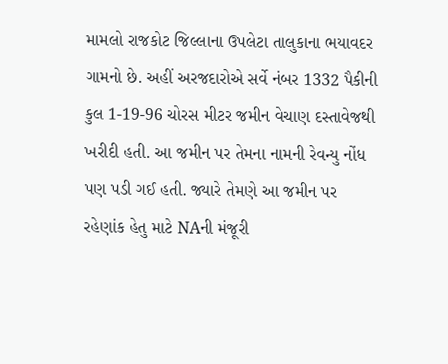મામલો રાજકોટ જિલ્લાના ઉપલેટા તાલુકાના ભયાવદર ગામનો છે. અહીં અરજદારોએ સર્વે નંબર 1332 પૈકીની કુલ 1-19-96 ચોરસ મીટર જમીન વેચાણ દસ્તાવેજથી ખરીદી હતી. આ જમીન પર તેમના નામની રેવન્યુ નોંધ પણ પડી ગઈ હતી. જ્યારે તેમણે આ જમીન પર રહેણાંક હેતુ માટે NAની મંજૂરી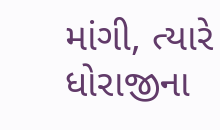માંગી, ત્યારે ધોરાજીના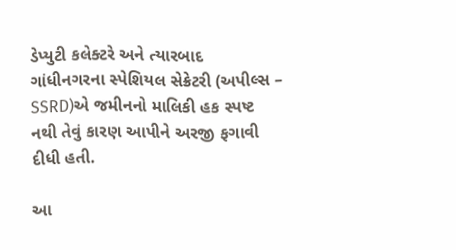ડેપ્યુટી કલેક્ટરે અને ત્યારબાદ ગાંધીનગરના સ્પેશિયલ સેક્રેટરી (અપીલ્સ – SSRD)એ જમીનનો માલિકી હક સ્પષ્ટ નથી તેવું કારણ આપીને અરજી ફગાવી દીધી હતી.

આ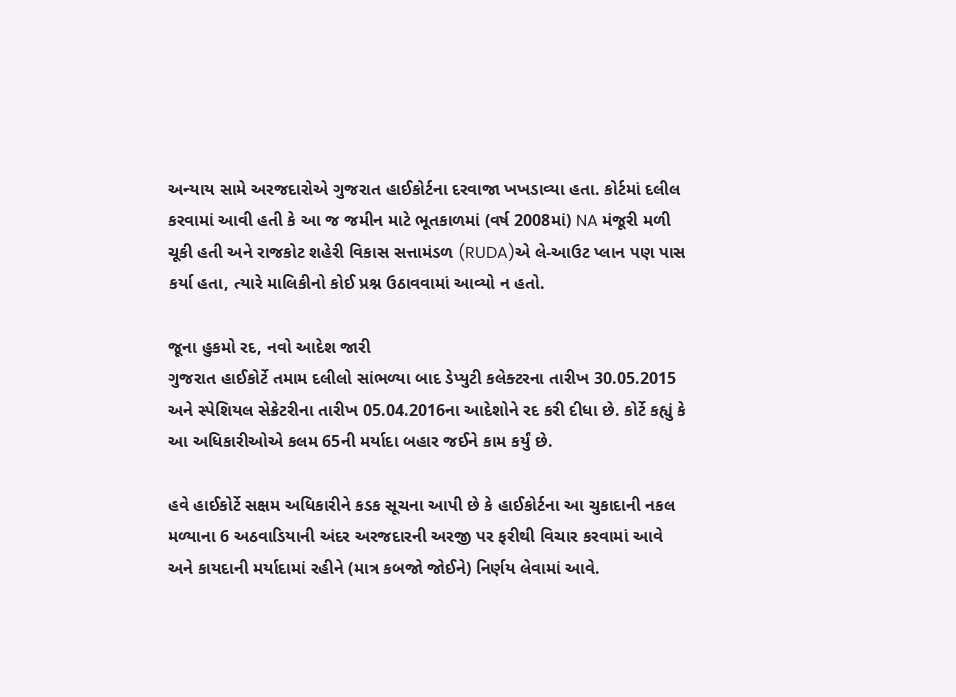અન્યાય સામે અરજદારોએ ગુજરાત હાઈકોર્ટના દરવાજા ખખડાવ્યા હતા. કોર્ટમાં દલીલ કરવામાં આવી હતી કે આ જ જમીન માટે ભૂતકાળમાં (વર્ષ 2008માં) NA મંજૂરી મળી ચૂકી હતી અને રાજકોટ શહેરી વિકાસ સત્તામંડળ (RUDA)એ લે-આઉટ પ્લાન પણ પાસ કર્યા હતા, ત્યારે માલિકીનો કોઈ પ્રશ્ન ઉઠાવવામાં આવ્યો ન હતો.

જૂના હુકમો રદ, નવો આદેશ જારી
ગુજરાત હાઈકોર્ટે તમામ દલીલો સાંભળ્યા બાદ ડેપ્યુટી કલેક્ટરના તારીખ 30.05.2015 અને સ્પેશિયલ સેક્રેટરીના તારીખ 05.04.2016ના આદેશોને રદ કરી દીધા છે. કોર્ટે કહ્યું કે આ અધિકારીઓએ કલમ 65ની મર્યાદા બહાર જઈને કામ કર્યું છે.

હવે હાઈકોર્ટે સક્ષમ અધિકારીને કડક સૂચના આપી છે કે હાઈકોર્ટના આ ચુકાદાની નકલ મળ્યાના 6 અઠવાડિયાની અંદર અરજદારની અરજી પર ફરીથી વિચાર કરવામાં આવે અને કાયદાની મર્યાદામાં રહીને (માત્ર કબજો જોઈને) નિર્ણય લેવામાં આવે.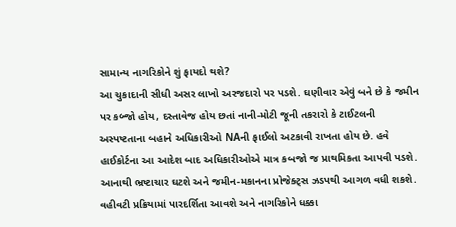સામાન્ય નાગરિકોને શું ફાયદો થશે?
આ ચુકાદાની સીધી અસર લાખો અરજદારો પર પડશે. ઘણીવાર એવું બને છે કે જમીન પર કબ્જો હોય, દસ્તાવેજ હોય છતાં નાની-મોટી જૂની તકરારો કે ટાઈટલની અસ્પષ્ટતાના બહાને અધિકારીઓ NAની ફાઈલો અટકાવી રાખતા હોય છે. હવે હાઈકોર્ટના આ આદેશ બાદ અધિકારીઓએ માત્ર કબજો જ પ્રાથમિકતા આપવી પડશે. આનાથી ભ્રષ્ટાચાર ઘટશે અને જમીન-મકાનના પ્રોજેક્ટ્સ ઝડપથી આગળ વધી શકશે. વહીવટી પ્રક્રિયામાં પારદર્શિતા આવશે અને નાગરિકોને ધક્કા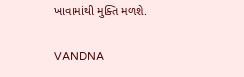ખાવામાંથી મુક્તિ મળશે.

VANDNA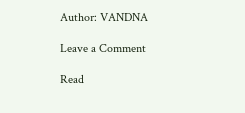Author: VANDNA

Leave a Comment

Read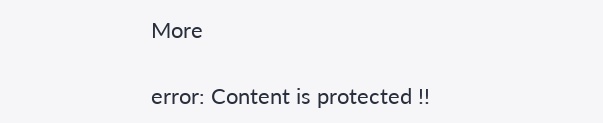More

error: Content is protected !!